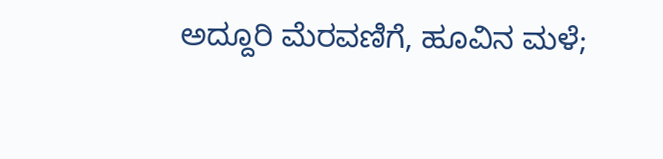ಅದ್ದೂರಿ ಮೆರವಣಿಗೆ, ಹೂವಿನ ಮಳೆ;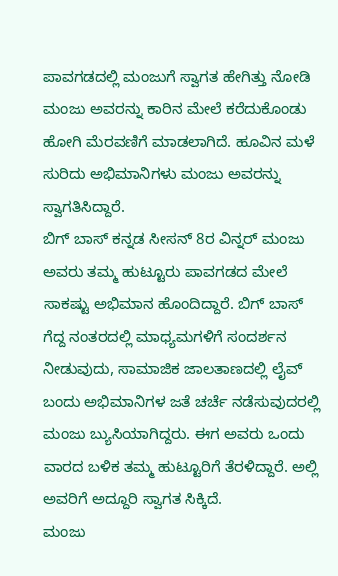ಪಾವಗಡದಲ್ಲಿ ಮಂಜುಗೆ ಸ್ವಾಗತ ಹೇಗಿತ್ತು ನೋಡಿ
ಮಂಜು ಅವರನ್ನು ಕಾರಿನ ಮೇಲೆ ಕರೆದುಕೊಂಡು ಹೋಗಿ ಮೆರವಣಿಗೆ ಮಾಡಲಾಗಿದೆ. ಹೂವಿನ ಮಳೆ ಸುರಿದು ಅಭಿಮಾನಿಗಳು ಮಂಜು ಅವರನ್ನು ಸ್ವಾಗತಿಸಿದ್ದಾರೆ.
ಬಿಗ್ ಬಾಸ್ ಕನ್ನಡ ಸೀಸನ್ 8ರ ವಿನ್ನರ್ ಮಂಜು ಅವರು ತಮ್ಮ ಹುಟ್ಟೂರು ಪಾವಗಡದ ಮೇಲೆ ಸಾಕಷ್ಟು ಅಭಿಮಾನ ಹೊಂದಿದ್ದಾರೆ. ಬಿಗ್ ಬಾಸ್ ಗೆದ್ದ ನಂತರದಲ್ಲಿ ಮಾಧ್ಯಮಗಳಿಗೆ ಸಂದರ್ಶನ ನೀಡುವುದು, ಸಾಮಾಜಿಕ ಜಾಲತಾಣದಲ್ಲಿ ಲೈವ್ ಬಂದು ಅಭಿಮಾನಿಗಳ ಜತೆ ಚರ್ಚೆ ನಡೆಸುವುದರಲ್ಲಿ ಮಂಜು ಬ್ಯುಸಿಯಾಗಿದ್ದರು. ಈಗ ಅವರು ಒಂದು ವಾರದ ಬಳಿಕ ತಮ್ಮ ಹುಟ್ಟೂರಿಗೆ ತೆರಳಿದ್ದಾರೆ. ಅಲ್ಲಿ ಅವರಿಗೆ ಅದ್ದೂರಿ ಸ್ವಾಗತ ಸಿಕ್ಕಿದೆ.
ಮಂಜು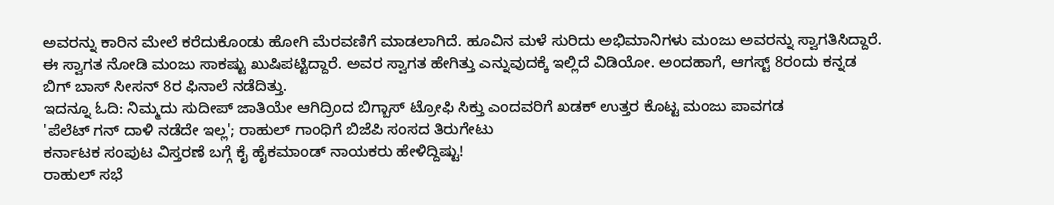ಅವರನ್ನು ಕಾರಿನ ಮೇಲೆ ಕರೆದುಕೊಂಡು ಹೋಗಿ ಮೆರವಣಿಗೆ ಮಾಡಲಾಗಿದೆ. ಹೂವಿನ ಮಳೆ ಸುರಿದು ಅಭಿಮಾನಿಗಳು ಮಂಜು ಅವರನ್ನು ಸ್ವಾಗತಿಸಿದ್ದಾರೆ. ಈ ಸ್ವಾಗತ ನೋಡಿ ಮಂಜು ಸಾಕಷ್ಟು ಖುಷಿಪಟ್ಟಿದ್ದಾರೆ. ಅವರ ಸ್ವಾಗತ ಹೇಗಿತ್ತು ಎನ್ನುವುದಕ್ಕೆ ಇಲ್ಲಿದೆ ವಿಡಿಯೋ. ಅಂದಹಾಗೆ, ಆಗಸ್ಟ್ 8ರಂದು ಕನ್ನಡ ಬಿಗ್ ಬಾಸ್ ಸೀಸನ್ 8ರ ಫಿನಾಲೆ ನಡೆದಿತ್ತು.
ಇದನ್ನೂ ಓದಿ: ನಿಮ್ಮದು ಸುದೀಪ್ ಜಾತಿಯೇ ಆಗಿದ್ರಿಂದ ಬಿಗ್ಬಾಸ್ ಟ್ರೋಫಿ ಸಿಕ್ತು ಎಂದವರಿಗೆ ಖಡಕ್ ಉತ್ತರ ಕೊಟ್ಟ ಮಂಜು ಪಾವಗಡ
'ಪೆಲೆಟ್ ಗನ್ ದಾಳಿ ನಡೆದೇ ಇಲ್ಲ'; ರಾಹುಲ್ ಗಾಂಧಿಗೆ ಬಿಜೆಪಿ ಸಂಸದ ತಿರುಗೇಟು
ಕರ್ನಾಟಕ ಸಂಪುಟ ವಿಸ್ತರಣೆ ಬಗ್ಗೆ ಕೈ ಹೈಕಮಾಂಡ್ ನಾಯಕರು ಹೇಳಿದ್ದಿಷ್ಟು!
ರಾಹುಲ್ ಸಭೆ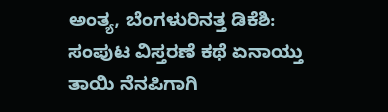ಅಂತ್ಯ, ಬೆಂಗಳುರಿನತ್ತ ಡಿಕೆಶಿ: ಸಂಪುಟ ವಿಸ್ತರಣೆ ಕಥೆ ಏನಾಯ್ತು
ತಾಯಿ ನೆನಪಿಗಾಗಿ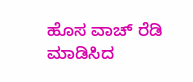ಹೊಸ ವಾಚ್ ರೆಡಿ ಮಾಡಿಸಿದ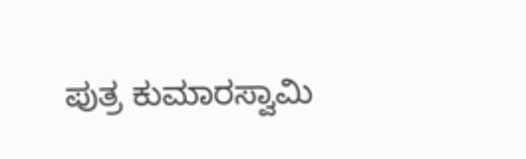ಪುತ್ರ ಕುಮಾರಸ್ವಾಮಿ